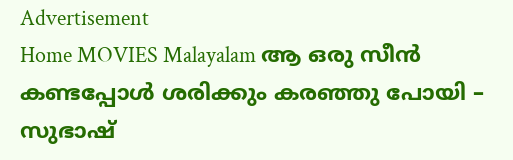Advertisement
Home MOVIES Malayalam ആ ഒരു സീൻ കണ്ടപ്പോൾ ശരിക്കും കരഞ്ഞു പോയി – സുഭാഷ്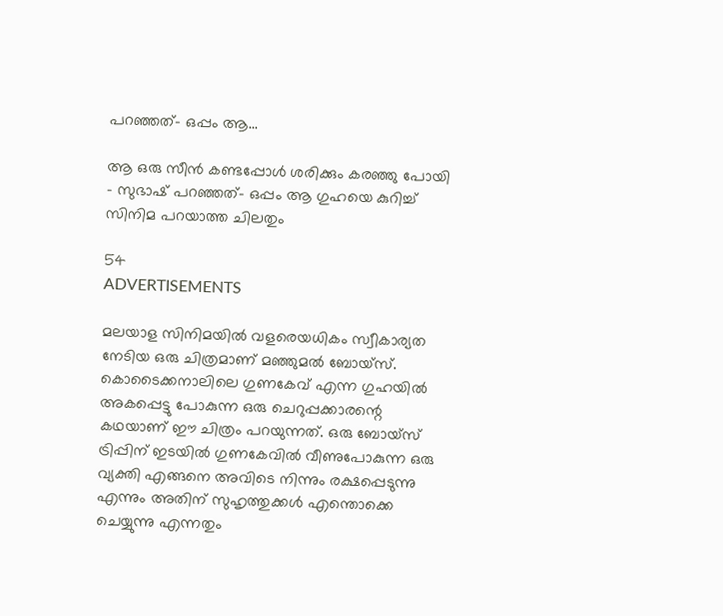പറഞ്ഞത്- ഒപ്പം ആ...

ആ ഒരു സീൻ കണ്ടപ്പോൾ ശരിക്കും കരഞ്ഞു പോയി – സുഭാഷ് പറഞ്ഞത്- ഒപ്പം ആ ഗുഹയെ കുറിച്ച് സിനിമ പറയാത്ത ചിലതും

54
ADVERTISEMENTS

മലയാള സിനിമയിൽ വളരെയധികം സ്വീകാര്യത നേടിയ ഒരു ചിത്രമാണ് മഞ്ഞുമൽ ബോയ്സ്. കൊടൈക്കനാലിലെ ഗുണകേവ് എന്ന ഗുഹയിൽ അകപ്പെട്ടു പോകുന്ന ഒരു ചെറുപ്പക്കാരന്റെ കഥയാണ് ഈ ചിത്രം പറയുന്നത്. ഒരു ബോയ്സ് ട്രിപ്പിന് ഇടയിൽ ഗുണകേവിൽ വീണുപോകുന്ന ഒരു വ്യക്തി എങ്ങനെ അവിടെ നിന്നും രക്ഷപ്പെടുന്നു എന്നും അതിന് സുഹൃത്തുക്കൾ എന്തൊക്കെ ചെയ്യുന്നു എന്നതും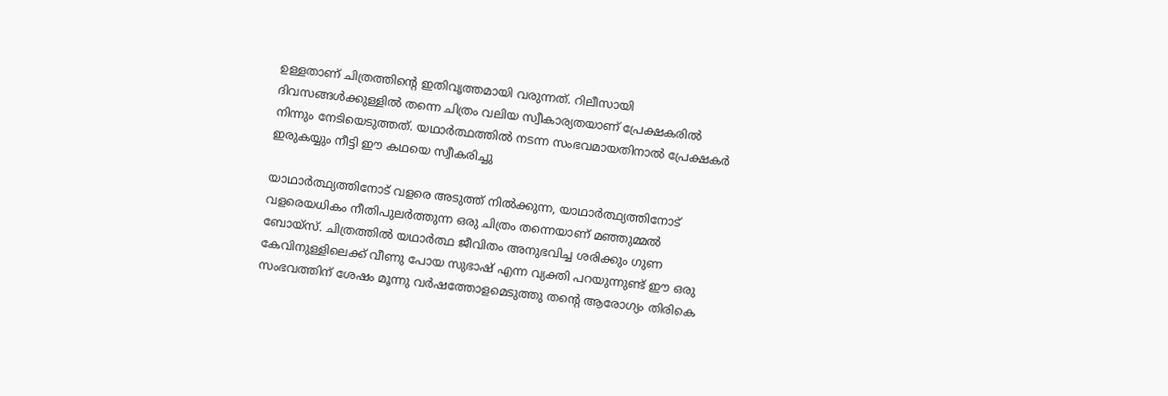ഉള്ളതാണ് ചിത്രത്തിന്റെ ഇതിവൃത്തമായി വരുന്നത്. റിലീസായി ദിവസങ്ങൾക്കുള്ളിൽ തന്നെ ചിത്രം വലിയ സ്വീകാര്യതയാണ് പ്രേക്ഷകരിൽ നിന്നും നേടിയെടുത്തത്. യഥാർത്ഥത്തിൽ നടന്ന സംഭവമായതിനാൽ പ്രേക്ഷകർ ഇരുകയ്യും നീട്ടി ഈ കഥയെ സ്വീകരിച്ചു

യാഥാർത്ഥ്യത്തിനോട് വളരെ അടുത്ത് നിൽക്കുന്ന, യാഥാർത്ഥ്യത്തിനോട്‌ വളരെയധികം നീതിപുലർത്തുന്ന ഒരു ചിത്രം തന്നെയാണ് മഞ്ഞുമ്മൽ ബോയ്സ്. ചിത്രത്തിൽ യഥാർത്ഥ ജീവിതം അനുഭവിച്ച ശരിക്കും ഗുണ കേവിനുള്ളിലെക്ക് വീണു പോയ സുഭാഷ് എന്ന വ്യക്തി പറയുന്നുണ്ട് ഈ ഒരു സംഭവത്തിന് ശേഷം മൂന്നു വർഷത്തോളമെടുത്തു തന്റെ ആരോഗ്യം തിരികെ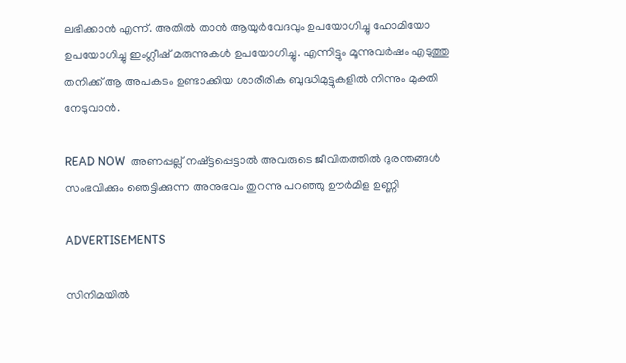ലഭിക്കാൻ എന്ന്. അതിൽ താൻ ആയുർവേദവും ഉപയോഗിച്ചു ഹോമിയോ ഉപയോഗിച്ചു ഇംഗ്ലീഷ് മരുന്നുകൾ ഉപയോഗിച്ചു. എന്നിട്ടും മൂന്നുവർഷം എടുത്തു തനിക്ക് ആ അപകടം ഉണ്ടാക്കിയ ശാരീരിക ബുദ്ധിമുട്ടുകളിൽ നിന്നും മുക്തി നേടുവാൻ.

READ NOW  അണപ്പല്ല് നഷ്ട്ടപ്പെട്ടാല്‍ അവരുടെ ജീവിതത്തില്‍ ദുരന്തങ്ങള്‍ സംഭവിക്കും ഞെട്ടിക്കുന്ന അനുഭവം തുറന്നു പറഞ്ഞു ഊര്‍മിള ഉണ്ണി

ADVERTISEMENTS

സിനിമയിൽ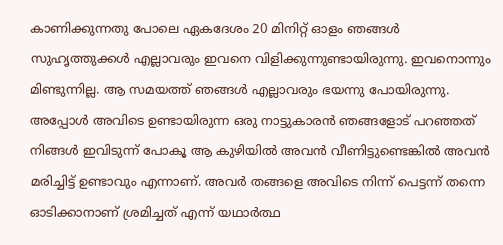കാണിക്കുന്നതു പോലെ ഏകദേശം 20 മിനിറ്റ് ഓളം ഞങ്ങൾ സുഹൃത്തുക്കൾ എല്ലാവരും ഇവനെ വിളിക്കുന്നുണ്ടായിരുന്നു. ഇവനൊന്നും മിണ്ടുന്നില്ല. ആ സമയത്ത് ഞങ്ങൾ എല്ലാവരും ഭയന്നു പോയിരുന്നു. അപ്പോൾ അവിടെ ഉണ്ടായിരുന്ന ഒരു നാട്ടുകാരൻ ഞങ്ങളോട് പറഞ്ഞത് നിങ്ങൾ ഇവിടുന്ന് പോകൂ ആ കുഴിയിൽ അവൻ വീണിട്ടുണ്ടെങ്കിൽ അവൻ മരിച്ചിട്ട് ഉണ്ടാവും എന്നാണ്. അവർ തങ്ങളെ അവിടെ നിന്ന് പെട്ടന്ന് തന്നെ ഓടിക്കാനാണ് ശ്രമിച്ചത് എന്ന് യഥാർത്ഥ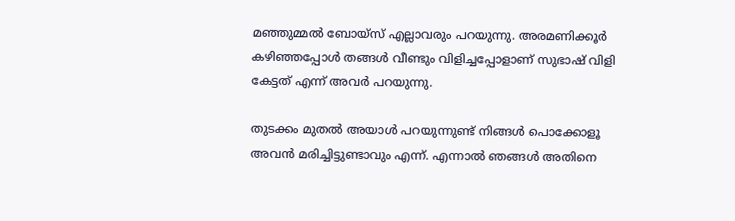മഞ്ഞുമ്മൽ ബോയ്സ് എല്ലാവരും പറയുന്നു. അരമണിക്കൂർ കഴിഞ്ഞപ്പോൾ തങ്ങൾ വീണ്ടും വിളിച്ചപ്പോളാണ് സുഭാഷ് വിളി കേട്ടത് എന്ന് അവർ പറയുന്നു.

തുടക്കം മുതൽ അയാൾ പറയുന്നുണ്ട് നിങ്ങൾ പൊക്കോളൂ അവൻ മരിച്ചിട്ടുണ്ടാവും എന്ന്. എന്നാൽ ഞങ്ങൾ അതിനെ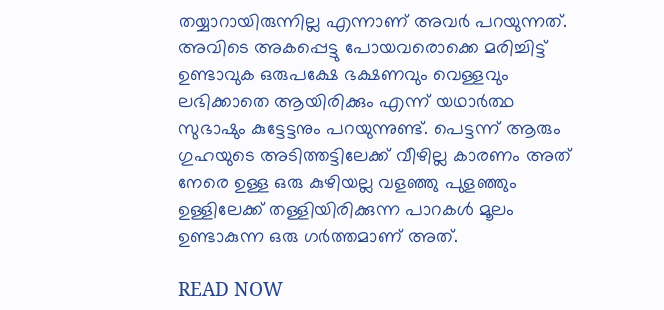തയ്യാറായിരുന്നില്ല എന്നാണ് അവർ പറയുന്നത്. അവിടെ അകപ്പെട്ടു പോയവരൊക്കെ മരിച്ചിട്ട് ഉണ്ടാവുക ഒരുപക്ഷേ ഭക്ഷണവും വെള്ളവും ലഭിക്കാതെ ആയിരിക്കും എന്ന് യഥാർത്ഥ സുഭാഷും കുട്ടേട്ടനും പറയുന്നുണ്ട്. പെട്ടന്ന് ആരും ഗുഹയുടെ അടിത്തട്ടിലേക്ക് വീഴില്ല കാരണം അത് നേരെ ഉള്ള ഒരു കുഴിയല്ല വളഞ്ഞു പുളഞ്ഞും ഉള്ളിലേക്ക് തള്ളിയിരിക്കുന്ന പാറകൾ മൂലം ഉണ്ടാകുന്ന ഒരു ഗർത്തമാണ് അത്.

READ NOW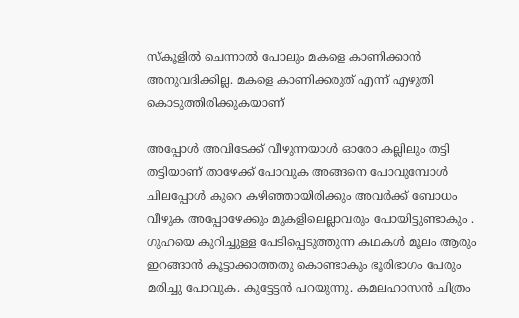സ്കൂളിൽ ചെന്നാൽ പോലും മകളെ കാണിക്കാൻ അനുവദിക്കില്ല. മകളെ കാണിക്കരുത് എന്ന് എഴുതി കൊടുത്തിരിക്കുകയാണ്

അപ്പോൾ അവിടേക്ക് വീഴുന്നയാൾ ഓരോ കല്ലിലും തട്ടി തട്ടിയാണ് താഴേക്ക് പോവുക അങ്ങനെ പോവുമ്പോൾ ചിലപ്പോൾ കുറെ കഴിഞ്ഞായിരിക്കും അവർക്ക് ബോധം വീഴുക അപ്പോഴേക്കും മുകളിലെല്ലാവരും പോയിട്ടുണ്ടാകും . ഗുഹയെ കുറിച്ചുള്ള പേടിപ്പെടുത്തുന്ന കഥകൾ മൂലം ആരും ഇറങ്ങാൻ കൂട്ടാക്കാത്തതു കൊണ്ടാകും ഭൂരിഭാഗം പേരും മരിച്ചു പോവുക. കുട്ടേട്ടൻ പറയുന്നു. കമലഹാസന്‍ ചിത്രം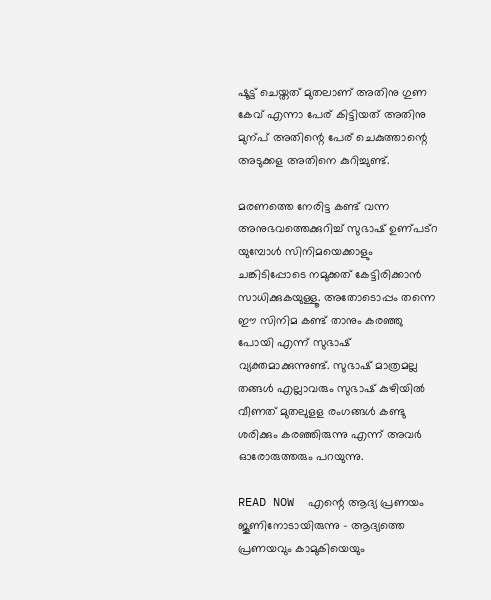ഷൂട്ട്‌ ചെയ്തത് മുതലാണ് അതിനു ഗുണ കേവ് എന്നാ പേര് കിട്ടിയത് അതിനു മുന്പ് അതിന്റെ പേര് ചെകുത്താന്റെ അടുക്കള അതിനെ കുറിച്ചുണ്ട്.

മരണത്തെ നേരിട്ട കണ്ട് വന്ന അനുഭവത്തെക്കുറിച്ച് സുഭാഷ് ഉണ്പട്റ യുമ്പോൾ സിനിമയെക്കാളും ചങ്കിടിപ്പോടെ നമുക്കത് കേട്ടിരിക്കാൻ സാധിക്കുകയുള്ളൂ. അതോടൊപ്പം തന്നെ ഈ സിനിമ കണ്ട് താനും കരഞ്ഞു പോയി എന്ന് സുഭാഷ് വ്യക്തമാക്കുന്നുണ്ട്. സുഭാഷ് മാത്രമല്ല തങ്ങൾ എല്ലാവരും സുഭാഷ് കുഴിയിൽ വീണത് മുതലുളള രംഗങ്ങൾ കണ്ടു ശരിക്കും കരഞ്ഞിരുന്നു എന്ന് അവർ ഓരോരുത്തരും പറയുന്നു.

READ NOW  എന്റെ ആദ്യ പ്രണയം ജൂണിനോടായിരുന്നു - ആദ്യത്തെ പ്രണയവും കാമുകിയെയും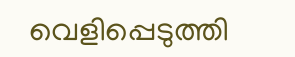വെളിപ്പെടുത്തി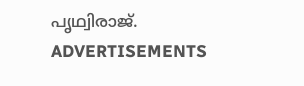പൃഥ്വിരാജ്.
ADVERTISEMENTS